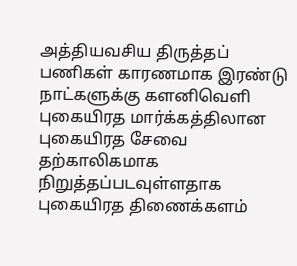அத்தியவசிய திருத்தப் பணிகள் காரணமாக இரண்டு நாட்களுக்கு களனிவௌி புகையிரத மார்க்கத்திலான புகையிரத சேவை தற்காலிகமாக நிறுத்தப்படவுள்ளதாக புகையிரத திணைக்களம்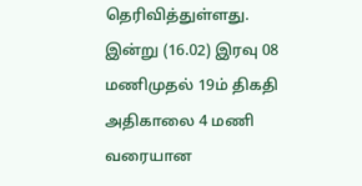தெரிவித்துள்ளது.
இன்று (16.02) இரவு 08 மணிமுதல் 19ம் திகதி அதிகாலை 4 மணி வரையான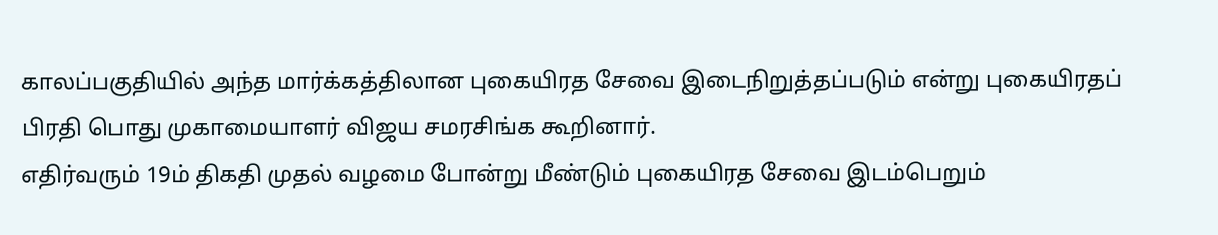காலப்பகுதியில் அந்த மார்க்கத்திலான புகையிரத சேவை இடைநிறுத்தப்படும் என்று புகையிரதப் பிரதி பொது முகாமையாளர் விஜய சமரசிங்க கூறினார்.
எதிர்வரும் 19ம் திகதி முதல் வழமை போன்று மீண்டும் புகையிரத சேவை இடம்பெறும்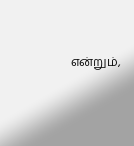என்றும்,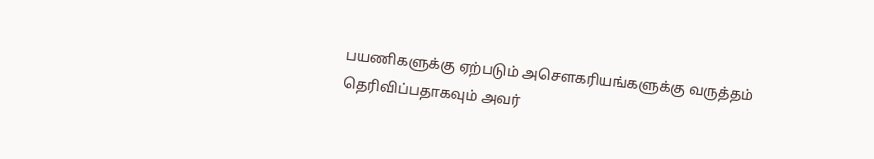பயணிகளுக்கு ஏற்படும் அசௌகரியங்களுக்கு வருத்தம் தெரிவிப்பதாகவும் அவர்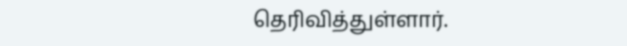தெரிவித்துள்ளார்.